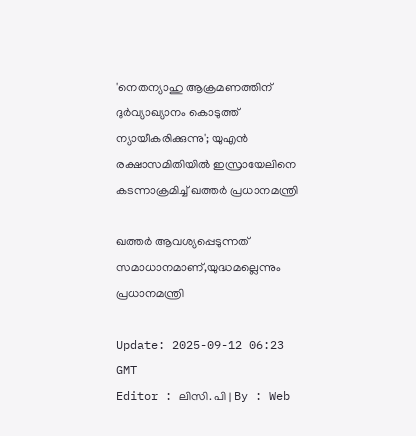'നെതന്യാഹു ആക്രമണത്തിന് ദുർവ്യാഖ്യാനം കൊടുത്ത് ന്യായീകരിക്കുന്നു'; യുഎൻ രക്ഷാസമിതിയിൽ ഇസ്രായേലിനെ കടന്നാക്രമിച്ച് ഖത്തർ പ്രധാനമന്ത്രി

ഖത്തർ ആവശ്യപ്പെടുന്നത് സമാധാനമാണ്,യുദ്ധമല്ലെന്നും പ്രധാനമന്ത്രി

Update: 2025-09-12 06:23 GMT
Editor : ലിസി. പി | By : Web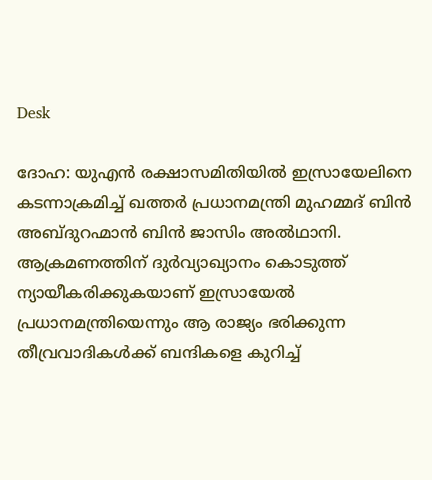Desk

ദോഹ: യുഎൻ രക്ഷാസമിതിയിൽ ഇസ്രായേലിനെ കടന്നാക്രമിച്ച് ഖത്തർ പ്രധാനമന്ത്രി മുഹമ്മദ് ബിൻ അബ്ദുറഹ്മാൻ ബിൻ ജാസിം അൽഥാനി. ആക്രമണത്തിന് ദുർവ്യാഖ്യാനം കൊടുത്ത് ന്യായീകരിക്കുകയാണ് ഇസ്രായേൽ പ്രധാനമന്ത്രിയെന്നും ആ രാജ്യം ഭരിക്കുന്ന തീവ്രവാദികൾക്ക് ബന്ദികളെ കുറിച്ച്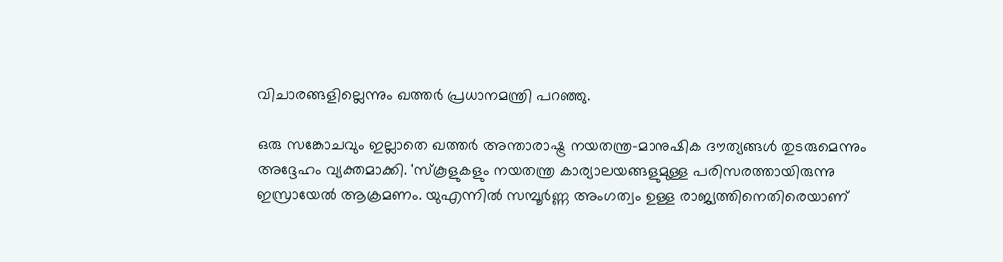വിചാരങ്ങളില്ലെന്നും ഖത്തർ പ്രധാനമന്ത്രി പറഞ്ഞു.

ഒരു സങ്കോചവും ഇല്ലാതെ ഖത്തർ അന്താരാഷ്ട്ര നയതന്ത്ര-മാനുഷിക ദൗത്യങ്ങൾ തുടരുമെന്നും അദ്ദേഹം വ്യക്തമാക്കി. 'സ്കൂളുകളും നയതന്ത്ര കാര്യാലയങ്ങളുമുള്ള പരിസരത്തായിരുന്നു ഇസ്രായേൽ ആക്രമണം. യുഎന്നിൽ സമ്പൂർണ്ണ അംഗത്വം ഉള്ള രാജ്യത്തിനെതിരെയാണ്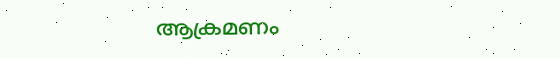ആക്രമണം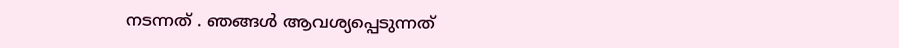നടന്നത് . ഞങ്ങൾ ആവശ്യപ്പെടുന്നത്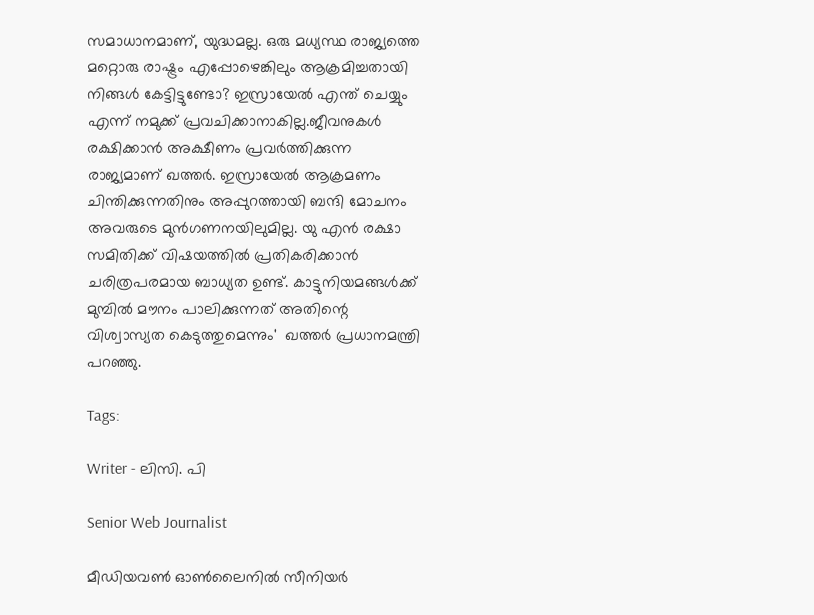സമാധാനമാണ്, യുദ്ധമല്ല. ഒരു മധ്യസ്ഥ രാജ്യത്തെ മറ്റൊരു രാഷ്ട്രം എപ്പോഴെങ്കിലും ആക്രമിച്ചതായി നിങ്ങൾ കേട്ടിട്ടുണ്ടോ? ഇസ്രായേൽ എന്ത് ചെയ്യും എന്ന്‌ നമുക്ക് പ്രവചിക്കാനാകില്ല.ജീവനുകൾ രക്ഷിക്കാൻ അക്ഷീണം പ്രവർത്തിക്കുന്ന രാജ്യമാണ് ഖത്തർ. ഇസ്രായേൽ ആക്രമണം ചിന്തിക്കുന്നതിനും അപ്പുറത്തായി ബന്ദി മോചനം അവരുടെ മുൻഗണനയിലുമില്ല. യു എൻ രക്ഷാ സമിതിക്ക് വിഷയത്തിൽ പ്രതികരിക്കാൻ ചരിത്രപരമായ ബാധ്യത ഉണ്ട്. കാട്ടുനിയമങ്ങൾക്ക് മുമ്പിൽ മൗനം പാലിക്കുന്നത് അതിന്റെ വിശ്വാസ്യത കെടുത്തുമെന്നും'  ഖത്തർ പ്രധാനമന്ത്രി പറഞ്ഞു.

Tags:

Writer - ലിസി. പി

Senior Web Journalist

മീഡിയവൺ ഓൺലൈനിൽ സീനിയർ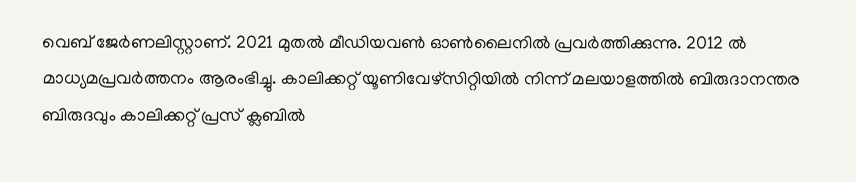വെബ് ജേർണലിസ്റ്റാണ്. 2021 മുതൽ മീഡിയവൺ ഓൺലൈനിൽ പ്രവർത്തിക്കുന്നു. 2012 ല്‍ മാധ്യമപ്രവര്‍ത്തനം ആരംഭിച്ചു. കാലിക്കറ്റ് യൂണിവേഴ്‌സിറ്റിയിൽ നിന്ന് മലയാളത്തിൽ ബിരുദാനന്തര ബിരുദവും കാലിക്കറ്റ് പ്രസ് ക്ലബിൽ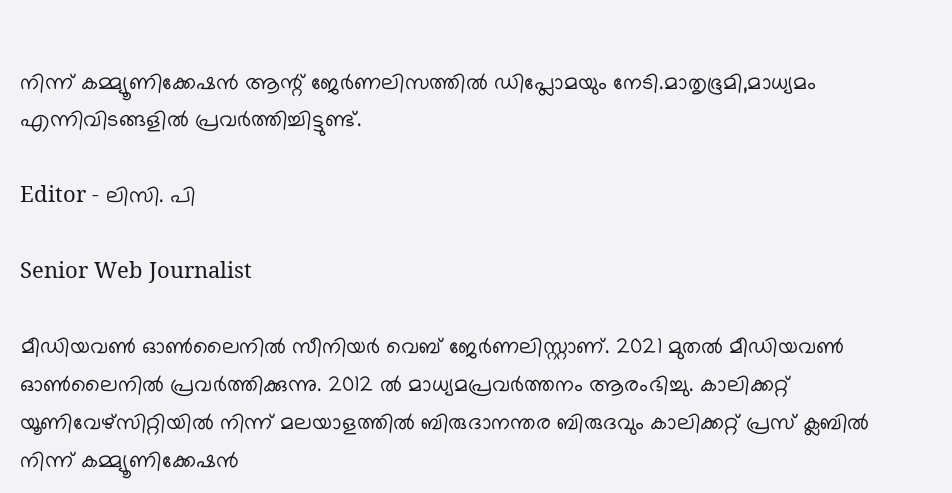നിന്ന് കമ്മ്യൂണിക്കേഷൻ ആന്റ് ജേർണലിസത്തിൽ ഡിപ്ലോമയും നേടി.മാതൃഭൂമി,മാധ്യമം എന്നിവിടങ്ങളിൽ പ്രവർത്തിച്ചിട്ടുണ്ട്.

Editor - ലിസി. പി

Senior Web Journalist

മീഡിയവൺ ഓൺലൈനിൽ സീനിയർ വെബ് ജേർണലിസ്റ്റാണ്. 2021 മുതൽ മീഡിയവൺ ഓൺലൈനിൽ പ്രവർത്തിക്കുന്നു. 2012 ല്‍ മാധ്യമപ്രവര്‍ത്തനം ആരംഭിച്ചു. കാലിക്കറ്റ് യൂണിവേഴ്‌സിറ്റിയിൽ നിന്ന് മലയാളത്തിൽ ബിരുദാനന്തര ബിരുദവും കാലിക്കറ്റ് പ്രസ് ക്ലബിൽ നിന്ന് കമ്മ്യൂണിക്കേഷൻ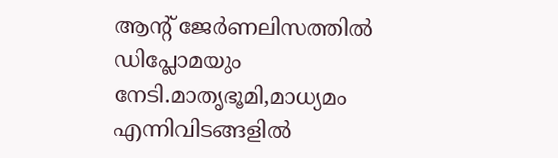ആന്റ് ജേർണലിസത്തിൽ ഡിപ്ലോമയും നേടി.മാതൃഭൂമി,മാധ്യമം എന്നിവിടങ്ങളിൽ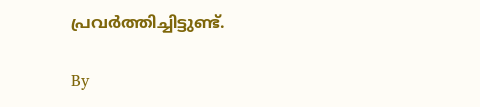പ്രവർത്തിച്ചിട്ടുണ്ട്.

By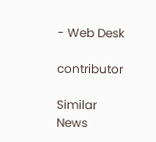- Web Desk

contributor

Similar News